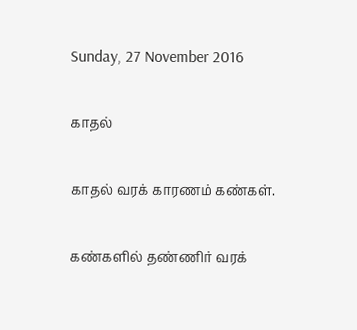Sunday, 27 November 2016

காதல்

காதல் வரக் காரணம் கண்கள்.

கண்களில் தண்ணிர் வரக்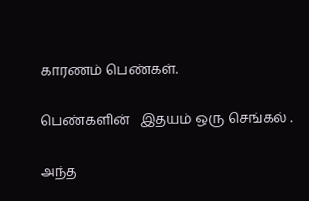காரணம் பெண்கள்.

பெண்களின்   இதயம் ஒரு செங்கல் .

அந்த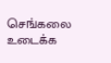செங்கலை உடைக்க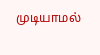முடியாமல்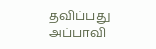தவிப்பது அப்பாவி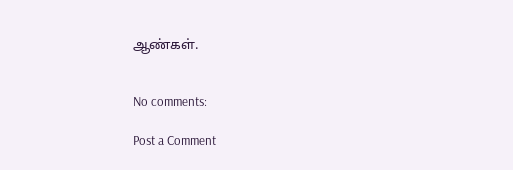ஆண்கள்.


No comments:

Post a Comment